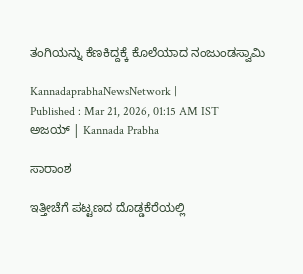ತಂಗಿಯನ್ನು ಕೆಣಕಿದ್ದಕ್ಕೆ ಕೊಲೆಯಾದ ನಂಜುಂಡಸ್ವಾಮಿ

KannadaprabhaNewsNetwork |
Published : Mar 21, 2026, 01:15 AM IST
ಅಜಯ್‌ | Kannada Prabha

ಸಾರಾಂಶ

ಇತ್ತೀಚೆಗೆ ಪಟ್ಟಣದ ದೊಡ್ಡಕೆರೆಯಲ್ಲಿ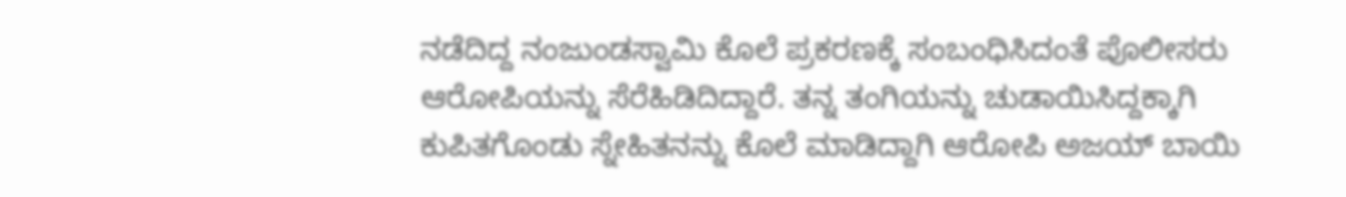ನಡೆದಿದ್ದ ನಂಜುಂಡಸ್ವಾಮಿ ಕೊಲೆ ಪ್ರಕರಣಕ್ಕೆ ಸಂಬಂಧಿಸಿದಂತೆ ಪೊಲೀಸರು ಆರೋಪಿಯನ್ನು ಸೆರೆಹಿಡಿದಿದ್ದಾರೆ. ತನ್ನ ತಂಗಿಯನ್ನು ಚುಡಾಯಿಸಿದ್ದಕ್ಕಾಗಿ ಕುಪಿತಗೊಂಡು ಸ್ನೇಹಿತನನ್ನು ಕೊಲೆ ಮಾಡಿದ್ದಾಗಿ ಆರೋಪಿ ಅಜಯ್‌ ಬಾಯಿ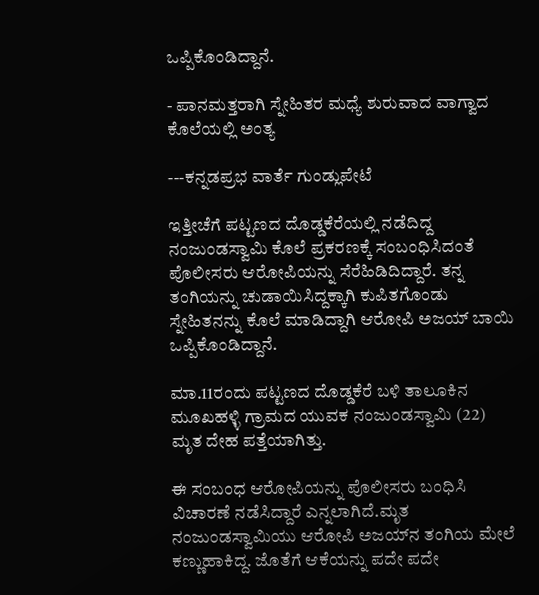ಒಪ್ಪಿಕೊಂಡಿದ್ದಾನೆ.

- ಪಾನಮತ್ತರಾಗಿ ಸ್ನೇಹಿತರ ಮಧ್ಯೆ ಶುರುವಾದ ವಾಗ್ವಾದ ಕೊಲೆಯಲ್ಲಿ ಅಂತ್ಯ

---ಕನ್ನಡಪ್ರಭ ವಾರ್ತೆ ಗುಂಡ್ಲುಪೇಟೆ

ಇತ್ತೀಚೆಗೆ ಪಟ್ಟಣದ ದೊಡ್ಡಕೆರೆಯಲ್ಲಿ ನಡೆದಿದ್ದ ನಂಜುಂಡಸ್ವಾಮಿ ಕೊಲೆ ಪ್ರಕರಣಕ್ಕೆ ಸಂಬಂಧಿಸಿದಂತೆ ಪೊಲೀಸರು ಆರೋಪಿಯನ್ನು ಸೆರೆಹಿಡಿದಿದ್ದಾರೆ. ತನ್ನ ತಂಗಿಯನ್ನು ಚುಡಾಯಿಸಿದ್ದಕ್ಕಾಗಿ ಕುಪಿತಗೊಂಡು ಸ್ನೇಹಿತನನ್ನು ಕೊಲೆ ಮಾಡಿದ್ದಾಗಿ ಆರೋಪಿ ಅಜಯ್‌ ಬಾಯಿ ಒಪ್ಪಿಕೊಂಡಿದ್ದಾನೆ.

ಮಾ.11ರಂದು ಪಟ್ಟಣದ ದೊಡ್ಡಕೆರೆ ಬಳಿ ತಾಲೂಕಿನ ಮೂಖಹಳ್ಳಿ ಗ್ರಾಮದ ಯುವಕ ನಂಜುಂಡಸ್ವಾಮಿ (22) ಮೃತ ದೇಹ ಪತ್ತೆಯಾಗಿತ್ತು.

ಈ ಸಂಬಂಧ ಆರೋಪಿಯನ್ನು ಪೊಲೀಸರು ಬಂಧಿಸಿ ವಿಚಾರಣೆ ನಡೆಸಿದ್ದಾರೆ ಎನ್ನಲಾಗಿದೆ.ಮೃತ ನಂಜುಂಡಸ್ವಾಮಿಯು ಆರೋಪಿ ಅಜಯ್‌ನ ತಂಗಿಯ ಮೇಲೆ ಕಣ್ಣುಹಾಕಿದ್ದ. ಜೊತೆಗೆ ಆಕೆಯನ್ನು ಪದೇ ಪದೇ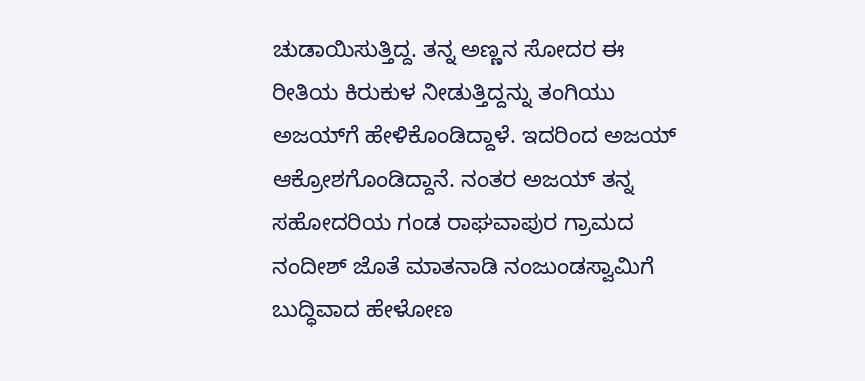ಚುಡಾಯಿಸುತ್ತಿದ್ದ. ತನ್ನ ಅಣ್ಣನ ಸೋದರ ಈ ರೀತಿಯ ಕಿರುಕುಳ ನೀಡುತ್ತಿದ್ದನ್ನು ತಂಗಿಯು ಅಜಯ್‌ಗೆ ಹೇಳಿಕೊಂಡಿದ್ದಾಳೆ. ಇದರಿಂದ ಅಜಯ್‌ ಆಕ್ರೋಶಗೊಂಡಿದ್ದಾನೆ. ನಂತರ ಅಜಯ್‌ ತನ್ನ ಸಹೋದರಿಯ ಗಂಡ ರಾಘವಾಪುರ ಗ್ರಾಮದ ನಂದೀಶ್‌ ಜೊತೆ ಮಾತನಾಡಿ ನಂಜುಂಡಸ್ವಾಮಿಗೆ ಬುದ್ಧಿವಾದ ಹೇಳೋಣ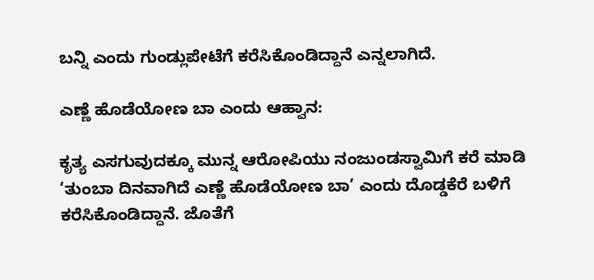ಬನ್ನಿ ಎಂದು ಗುಂಡ್ಲುಪೇಟೆಗೆ ಕರೆಸಿಕೊಂಡಿದ್ದಾನೆ ಎನ್ನಲಾಗಿದೆ.

ಎಣ್ಣೆ ಹೊಡೆಯೋಣ ಬಾ ಎಂದು ಆಹ್ವಾನ:

ಕೃತ್ಯ ಎಸಗುವುದಕ್ಕೂ ಮುನ್ನ ಆರೋಪಿಯು ನಂಜುಂಡಸ್ವಾಮಿಗೆ ಕರೆ ಮಾಡಿ ‘ತುಂಬಾ ದಿನವಾಗಿದೆ ಎಣ್ಣೆ ಹೊಡೆಯೋಣ ಬಾ’ ಎಂದು ದೊಡ್ಡಕೆರೆ ಬಳಿಗೆ ಕರೆಸಿಕೊಂಡಿದ್ದಾನೆ. ಜೊತೆಗೆ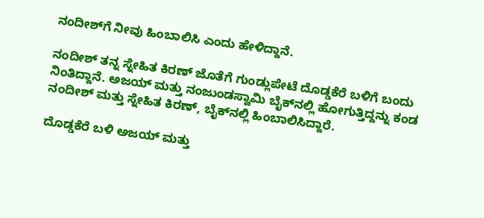ನಂದೀಶ್‌ಗೆ ನೀವು ಹಿಂಬಾಲಿಸಿ ಎಂದು ಹೇಳಿದ್ದಾನೆ.

ನಂದೀಶ್‌ ತನ್ನ ಸ್ನೇಹಿತ ಕಿರಣ್‌ ಜೊತೆಗೆ ಗುಂಡ್ಲುಪೇಟೆ ದೊಡ್ಡಕೆರೆ ಬಳಿಗೆ ಬಂದು ನಿಂತಿದ್ದಾನೆ. ಅಜಯ್‌ ಮತ್ತು ನಂಜುಂಡಸ್ವಾಮಿ ಬೈಕ್‌ನಲ್ಲಿ ಹೋಗುತ್ತಿದ್ದನ್ನು ಕಂಡ ನಂದೀಶ್‌ ಮತ್ತು ಸ್ನೇಹಿತ ಕಿರಣ್‌, ಬೈಕ್‌ನಲ್ಲಿ ಹಿಂಬಾಲಿಸಿದ್ದಾರೆ.

ದೊಡ್ಡಕೆರೆ ಬಳಿ ಅಜಯ್ ಮತ್ತು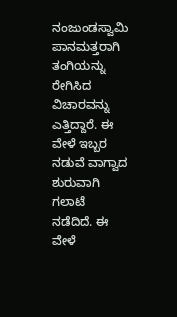ನಂಜುಂಡಸ್ವಾಮಿ ಪಾನಮತ್ತರಾಗಿ ತಂಗಿಯನ್ನು ರೇಗಿಸಿದ ವಿಚಾರವನ್ನು ಎತ್ತಿದ್ದಾರೆ. ಈ ವೇಳೆ ಇಬ್ಬರ ನಡುವೆ ವಾಗ್ವಾದ ಶುರುವಾಗಿ ಗಲಾಟೆ ನಡೆದಿದೆ. ಈ ವೇಳೆ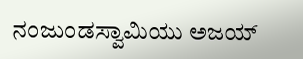ನಂಜುಂಡಸ್ವಾಮಿಯು ಅಜಯ್‌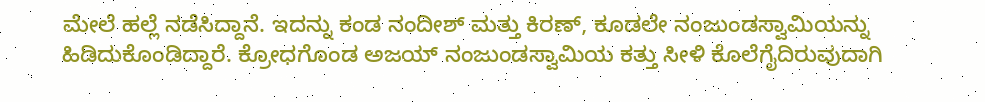ಮೇಲೆ ಹಲ್ಲೆ ನಡೆಸಿದ್ದಾನೆ. ಇದನ್ನು ಕಂಡ ನಂದೀಶ್‌ ಮತ್ತು ಕಿರಣ್‌, ಕೂಡಲೇ ನಂಜುಂಡಸ್ವಾಮಿಯನ್ನು ಹಿಡಿದುಕೊಂಡಿದ್ದಾರೆ. ಕ್ರೋಧಗೊಂಡ ಅಜಯ್‌ ನಂಜುಂಡಸ್ವಾಮಿಯ ಕತ್ತು ಸೀಳಿ ಕೊಲೆಗೈದಿರುವುದಾಗಿ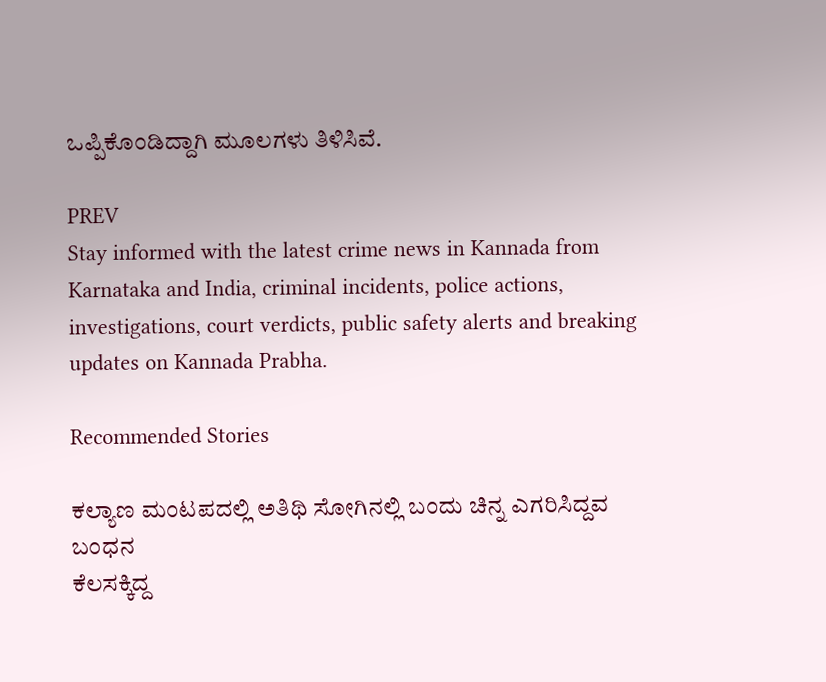ಒಪ್ಪಿಕೊಂಡಿದ್ದಾಗಿ ಮೂಲಗಳು ತಿಳಿಸಿವೆ.

PREV
Stay informed with the latest crime news in Kannada from Karnataka and India, criminal incidents, police actions, investigations, court verdicts, public safety alerts and breaking updates on Kannada Prabha.

Recommended Stories

ಕಲ್ಯಾಣ ಮಂಟಪದಲ್ಲಿ ಅತಿಥಿ ಸೋಗಿನಲ್ಲಿ ಬಂದು ಚಿನ್ನ ಎಗರಿಸಿದ್ದವ ಬಂಧನ
ಕೆಲಸಕ್ಕಿದ್ದ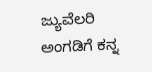ಜ್ಯುವೆಲರಿ ಅಂಗಡಿಗೆ ಕನ್ನ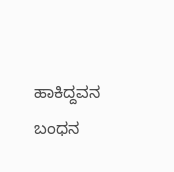ಹಾಕಿದ್ದವನ ಬಂಧನ